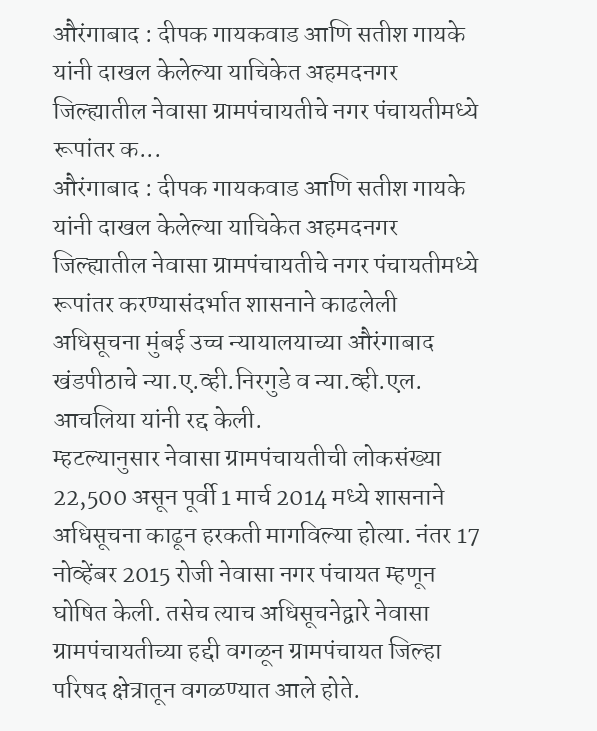औरंगाबाद : दीपक गायकवाड आणि सतीश गायके यांनी दाखल केलेल्या याचिकेत अहमदनगर जिल्ह्यातील नेवासा ग्रामपंचायतीचे नगर पंचायतीमध्ये रूपांतर क...
औरंगाबाद : दीपक गायकवाड आणि सतीश गायके यांनी दाखल केलेल्या याचिकेत अहमदनगर जिल्ह्यातील नेवासा ग्रामपंचायतीचे नगर पंचायतीमध्ये रूपांतर करण्यासंदर्भात शासनाने काढलेली अधिसूचना मुंबई उच्च न्यायालयाच्या औरंगाबाद खंडपीठाचे न्या.ए.व्ही.निरगुडे व न्या.व्ही.एल. आचलिया यांनी रद्द केली.
म्हटल्यानुसार नेवासा ग्रामपंचायतीची लोकसंख्या 22,500 असून पूर्वी 1 मार्च 2014 मध्ये शासनाने अधिसूचना काढून हरकती मागविल्या होत्या. नंतर 17 नोव्हेंबर 2015 रोजी नेवासा नगर पंचायत म्हणून घोषित केली. तसेच त्याच अधिसूचनेद्वारे नेवासा ग्रामपंचायतीच्या हद्दी वगळून ग्रामपंचायत जिल्हा परिषद क्षेत्रातून वगळण्यात आले होते.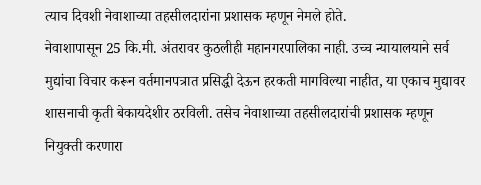त्याच दिवशी नेवाशाच्या तहसीलदारांना प्रशासक म्हणून नेमले होते.
नेवाशापासून 25 कि.मी. अंतरावर कुठलीही महानगरपालिका नाही. उच्च न्यायालयाने सर्व मुद्यांचा विचार करून वर्तमानपत्रात प्रसिद्धी देऊन हरकती मागविल्या नाहीत, या एकाच मुद्यावर शासनाची कृती बेकायदेशीर ठरविली. तसेच नेवाशाच्या तहसीलदारांची प्रशासक म्हणून नियुक्ती करणारा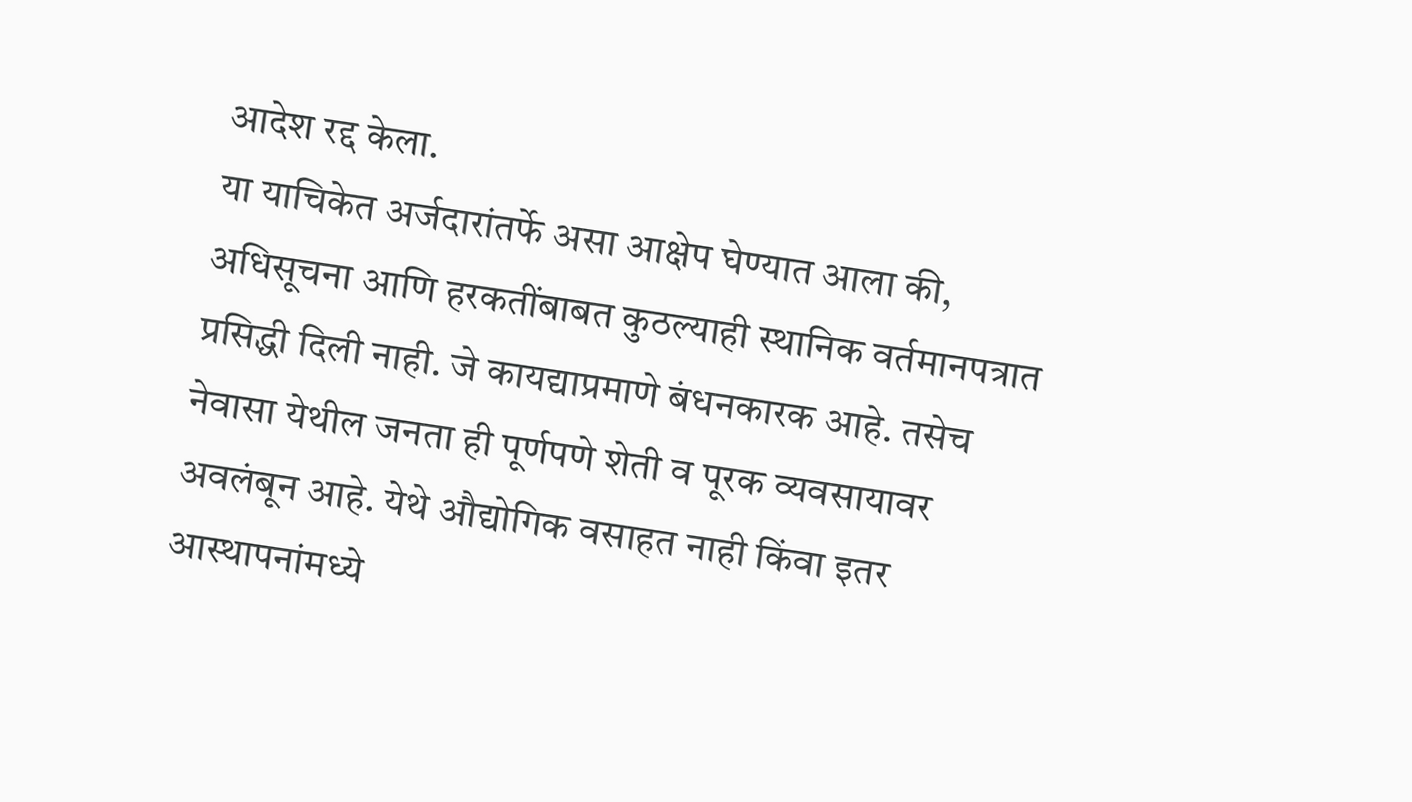आदेश रद्द केला.
या याचिकेत अर्जदारांतर्फे असा आक्षेप घेण्यात आला की, अधिसूचना आणि हरकतींबाबत कुठल्याही स्थानिक वर्तमानपत्रात प्रसिद्धी दिली नाही. जे कायद्याप्रमाणे बंधनकारक आहे. तसेच नेवासा येथील जनता ही पूर्णपणे शेती व पूरक व्यवसायावर अवलंबून आहे. येथे औद्योगिक वसाहत नाही किंवा इतर आस्थापनांमध्ये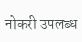नोकरी उपलब्ध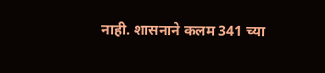नाही. शासनाने कलम 341 च्या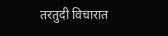तरतुदी विचारात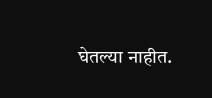घेतल्या नाहीत.